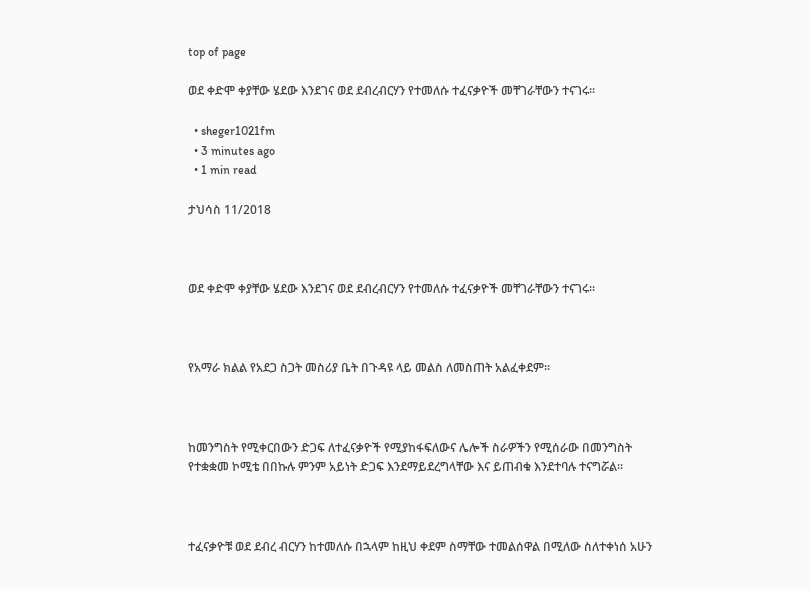top of page

ወደ ቀድሞ ቀያቸው ሄደው እንደገና ወደ ደብረብርሃን የተመለሱ ተፈናቃዮች መቸገራቸውን ተናገሩ፡፡

  • sheger1021fm
  • 3 minutes ago
  • 1 min read

ታህሳስ 11/2018



ወደ ቀድሞ ቀያቸው ሄደው እንደገና ወደ ደብረብርሃን የተመለሱ ተፈናቃዮች መቸገራቸውን ተናገሩ፡፡



የአማራ ክልል የአደጋ ስጋት መስሪያ ቤት በጉዳዩ ላይ መልስ ለመስጠት አልፈቀደም።



ከመንግስት የሚቀርበውን ድጋፍ ለተፈናቃዮች የሚያከፋፍለውና ሌሎች ስራዎችን የሚሰራው በመንግስት የተቋቋመ ኮሚቴ በበኩሉ ምንም አይነት ድጋፍ እንደማይደረግላቸው እና ይጠብቁ እንደተባሉ ተናግሯል፡፡



ተፈናቃዮቹ ወደ ደብረ ብርሃን ከተመለሱ በኋላም ከዚህ ቀደም ስማቸው ተመልሰዋል በሚለው ስለተቀነሰ አሁን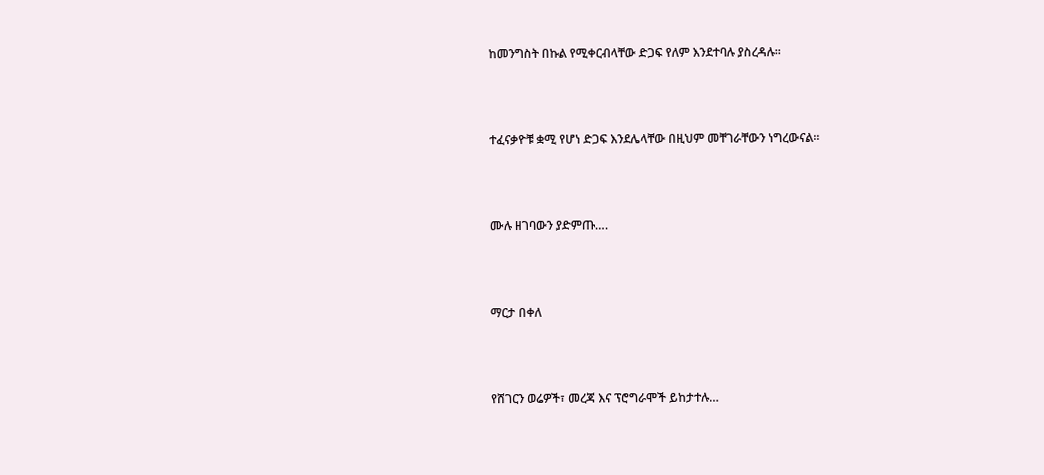ከመንግስት በኩል የሚቀርብላቸው ድጋፍ የለም እንደተባሉ ያስረዳሉ፡፡



ተፈናቃዮቹ ቋሚ የሆነ ድጋፍ እንደሌላቸው በዚህም መቸገራቸውን ነግረውናል፡፡



ሙሉ ዘገባውን ያድምጡ….



ማርታ በቀለ



የሸገርን ወሬዎች፣ መረጃ እና ፕሮግራሞች ይከታተሉ…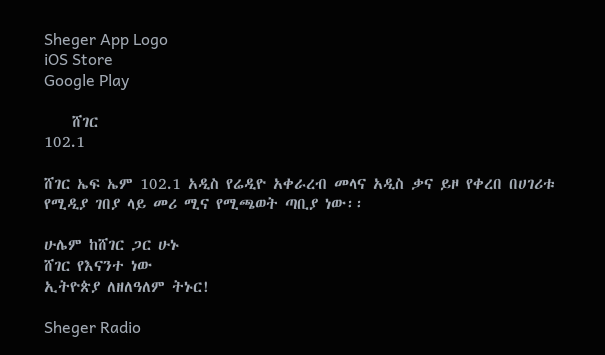Sheger App Logo
iOS Store
Google Play

    ሸገር
102.1

ሸገር ኤፍ ኤም 102.1 አዲስ የሬዲዮ አቀራረብ መላና አዲስ ቃና ይዞ የቀረበ በሀገሪቱ የሚዲያ ገበያ ላይ መሪ ሚና የሚጫወት ጣቢያ ነው፡፡

ሁሌም ከሸገር ጋር ሁኑ
ሸገር የእናንተ ነው
ኢትዮጵያ ለዘለዓለም ትኑር!

Sheger Radio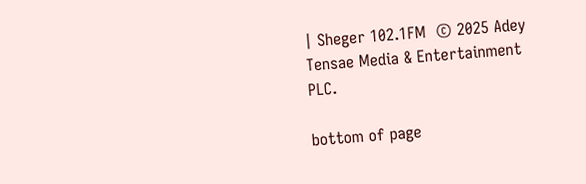| Sheger 102.1FM  © 2025 Adey Tensae Media & Entertainment PLC.

bottom of page